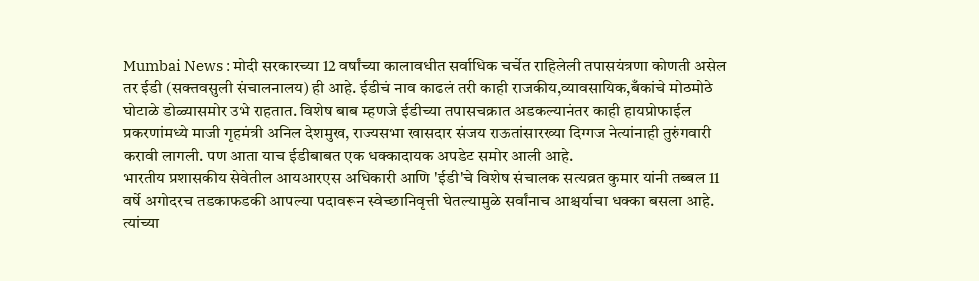Mumbai News : मोदी सरकारच्या 12 वर्षांच्या कालावधीत सर्वाधिक चर्चेत राहिलेली तपासयंत्रणा कोणती असेल तर ईडी (सक्तवसुली संचालनालय) ही आहे. ईडीचं नाव काढलं तरी काही राजकीय,व्यावसायिक,बँकांचे मोठमोठे घोटाळे डोळ्यासमोर उभे राहतात. विशेष बाब म्हणजे ईडीच्या तपासचक्रात अडकल्यानंतर काही हायप्रोफाईल प्रकरणांमध्ये माजी गृहमंत्री अनिल देशमुख, राज्यसभा खासदार संजय राऊतांसारख्या दिग्गज नेत्यांनाही तुरुंगवारी करावी लागली. पण आता याच ईडीबाबत एक धक्कादायक अपडेट समोर आली आहे.
भारतीय प्रशासकीय सेवेतील आयआरएस अधिकारी आणि 'ईडी'चे विशेष संचालक सत्यव्रत कुमार यांनी तब्बल 11 वर्षे अगोदरच तडकाफडकी आपल्या पदावरून स्वेच्छानिवृत्ती घेतल्यामुळे सर्वांनाच आश्चर्याचा धक्का बसला आहे. त्यांच्या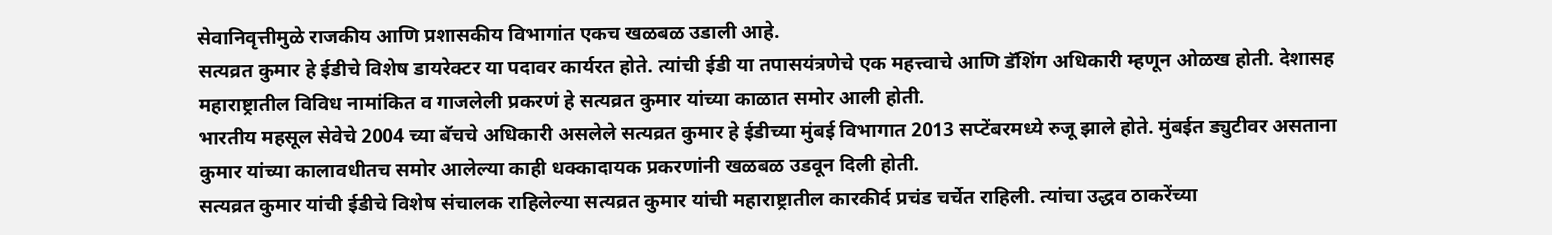सेवानिवृत्तीमुळे राजकीय आणि प्रशासकीय विभागांत एकच खळबळ उडाली आहे.
सत्यव्रत कुमार हे ईडीचे विशेष डायरेक्टर या पदावर कार्यरत होते. त्यांची ईडी या तपासयंत्रणेचे एक महत्त्वाचे आणि डॅशिंग अधिकारी म्हणून ओळख होती. देशासह महाराष्ट्रातील विविध नामांकित व गाजलेली प्रकरणं हे सत्यव्रत कुमार यांच्या काळात समोर आली होती.
भारतीय महसूल सेवेचे 2004 च्या बॅचचे अधिकारी असलेले सत्यव्रत कुमार हे ईडीच्या मुंबई विभागात 2013 सप्टेंबरमध्ये रुजू झाले होते. मुंबईत ड्युटीवर असताना कुमार यांच्या कालावधीतच समोर आलेल्या काही धक्कादायक प्रकरणांनी खळबळ उडवून दिली होती.
सत्यव्रत कुमार यांची ईडीचे विशेष संचालक राहिलेल्या सत्यव्रत कुमार यांची महाराष्ट्रातील कारकीर्द प्रचंड चर्चेत राहिली. त्यांचा उद्धव ठाकरेंच्या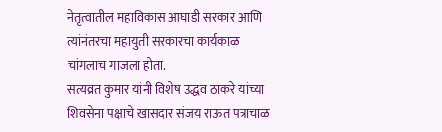नेतृत्वातील महाविकास आघाडी सरकार आणि त्यांनंतरचा महायुती सरकारचा कार्यकाळ चांगलाच गाजला होता.
सत्यव्रत कुमार यांनी विशेष उद्धव ठाकरे यांच्या शिवसेना पक्षाचे खासदार संजय राऊत पत्राचाळ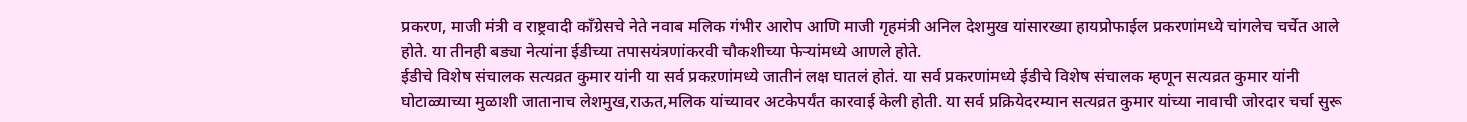प्रकरण, माजी मंत्री व राष्ट्रवादी काँग्रेसचे नेते नवाब मलिक गंभीर आरोप आणि माजी गृहमंत्री अनिल देशमुख यांसारख्या हायप्रोफाईल प्रकरणांमध्ये चांगलेच चर्चेत आले होते. या तीनही बड्या नेत्यांना ईडीच्या तपासयंत्रणांकरवी चौकशीच्या फेऱ्यांमध्ये आणले होते.
ईडीचे विशेष संचालक सत्यव्रत कुमार यांनी या सर्व प्रकऱणांमध्ये जातीनं लक्ष घातलं होतं. या सर्व प्रकरणांमध्ये ईडीचे विशेष संचालक म्हणून सत्यव्रत कुमार यांनी घोटाळ्याच्या मुळाशी जातानाच लेशमुख,राऊत,मलिक यांच्यावर अटकेपर्यंत कारवाई केली होती. या सर्व प्रक्रियेदरम्यान सत्यव्रत कुमार यांच्या नावाची जोरदार चर्चा सुरू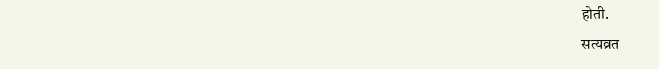होती.
सत्यव्रत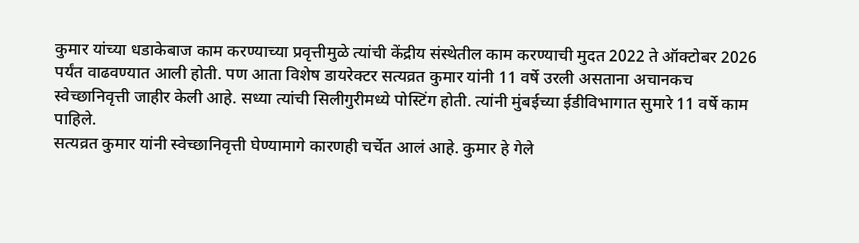कुमार यांच्या धडाकेबाज काम करण्याच्या प्रवृत्तीमुळे त्यांची केंद्रीय संस्थेतील काम करण्याची मुदत 2022 ते ऑक्टोबर 2026 पर्यंत वाढवण्यात आली होती. पण आता विशेष डायरेक्टर सत्यव्रत कुमार यांनी 11 वर्षे उरली असताना अचानकच स्वेच्छानिवृत्ती जाहीर केली आहे. सध्या त्यांची सिलीगुरीमध्ये पोस्टिंग होती. त्यांनी मुंबईच्या ईडीविभागात सुमारे 11 वर्षे काम पाहिले.
सत्यव्रत कुमार यांनी स्वेच्छानिवृत्ती घेण्यामागे कारणही चर्चेत आलं आहे. कुमार हे गेले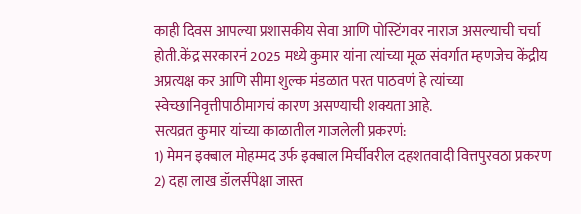काही दिवस आपल्या प्रशासकीय सेवा आणि पोस्टिंगवर नाराज असल्याची चर्चा होती.केंद्र सरकारनं 2025 मध्ये कुमार यांना त्यांच्या मूळ संवर्गात म्हणजेच केंद्रीय अप्रत्यक्ष कर आणि सीमा शुल्क मंडळात परत पाठवणं हे त्यांच्या स्वेच्छानिवृत्तीपाठीमागचं कारण असण्याची शक्यता आहे.
सत्यव्रत कुमार यांच्या काळातील गाजलेली प्रकरणं:
1) मेमन इक्बाल मोहम्मद उर्फ इक्बाल मिर्चीवरील दहशतवादी वित्तपुरवठा प्रकरण
2) दहा लाख डॉलर्सपेक्षा जास्त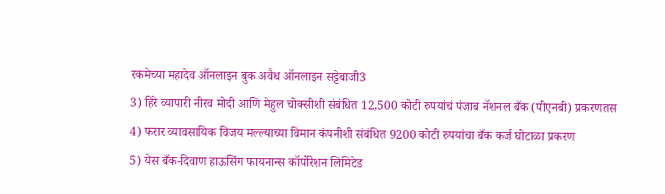रकमेच्या महादेव ऑनलाइन बुक अवैध ऑनलाइन सट्टेबाजी3
3) हिरे व्यापारी नीरव मोदी आणि मेहुल चोक्सीशी संबंधित 12,500 कोटी रुपयांचं पंजाब नॅशनल बँक (पीएनबी) प्रकरणतस
4) फरार व्यावसायिक विजय मल्ल्याच्या विमान कंपनीशी संबंधित 9200 कोटी रुपयांचा बँक कर्ज घोटाळा प्रकरण
5) येस बँक-दिवाण हाऊसिंग फायनान्स कॉर्पोरेशन लिमिटेड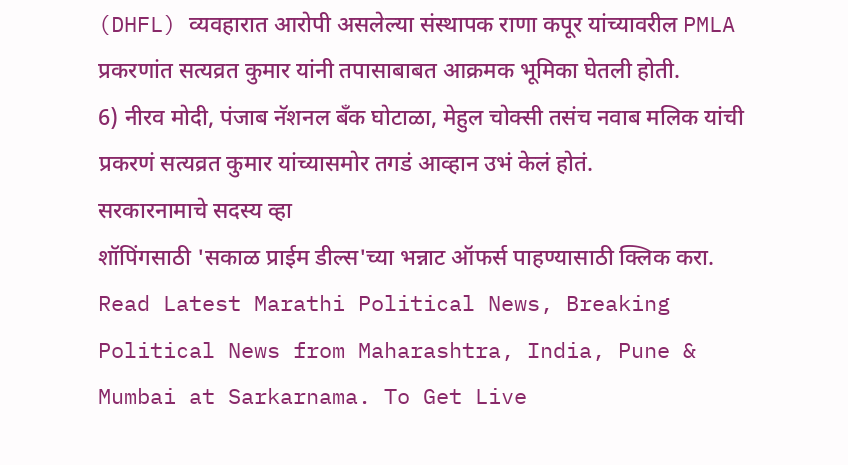(DHFL) व्यवहारात आरोपी असलेल्या संस्थापक राणा कपूर यांच्यावरील PMLA प्रकरणांत सत्यव्रत कुमार यांनी तपासाबाबत आक्रमक भूमिका घेतली होती.
6) नीरव मोदी, पंजाब नॅशनल बँक घोटाळा, मेहुल चोक्सी तसंच नवाब मलिक यांची प्रकरणं सत्यव्रत कुमार यांच्यासमोर तगडं आव्हान उभं केलं होतं.
सरकारनामाचे सदस्य व्हा
शॉपिंगसाठी 'सकाळ प्राईम डील्स'च्या भन्नाट ऑफर्स पाहण्यासाठी क्लिक करा.
Read Latest Marathi Political News, Breaking Political News from Maharashtra, India, Pune & Mumbai at Sarkarnama. To Get Live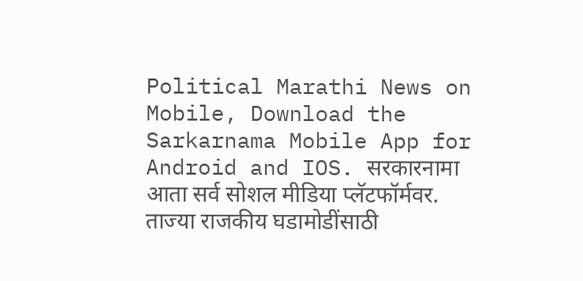Political Marathi News on Mobile, Download the Sarkarnama Mobile App for Android and IOS. सरकारनामा आता सर्व सोशल मीडिया प्लॅटफॉर्मवर. ताज्या राजकीय घडामोडींसाठी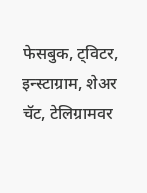फेसबुक, ट्विटर, इन्स्टाग्राम, शेअर चॅट, टेलिग्रामवर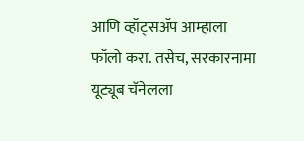आणि व्हॉट्सॲप आम्हाला फॉलो करा. तसेच, सरकारनामा यूट्यूब चॅनेलला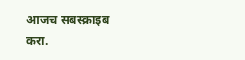आजच सबस्क्राइब करा.